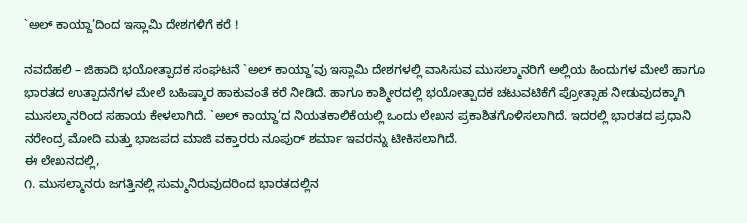`ಅಲ್ ಕಾಯ್ದಾ’ದಿಂದ ಇಸ್ಲಾಮಿ ದೇಶಗಳಿಗೆ ಕರೆ !

ನವದೆಹಲಿ – ಜಿಹಾದಿ ಭಯೋತ್ಪಾದಕ ಸಂಘಟನೆ `ಅಲ್ ಕಾಯ್ದಾ’ವು ಇಸ್ಲಾಮಿ ದೇಶಗಳಲ್ಲಿ ವಾಸಿಸುವ ಮುಸಲ್ಮಾನರಿಗೆ ಅಲ್ಲಿಯ ಹಿಂದುಗಳ ಮೇಲೆ ಹಾಗೂ ಭಾರತದ ಉತ್ಪಾದನೆಗಳ ಮೇಲೆ ಬಹಿಷ್ಕಾರ ಹಾಕುವಂತೆ ಕರೆ ನೀಡಿದೆ. ಹಾಗೂ ಕಾಶ್ಮೀರದಲ್ಲಿ ಭಯೋತ್ಪಾದಕ ಚಟುವಟಿಕೆಗೆ ಪ್ರೋತ್ಸಾಹ ನೀಡುವುದಕ್ಕಾಗಿ ಮುಸಲ್ಮಾನರಿಂದ ಸಹಾಯ ಕೇಳಲಾಗಿದೆ. `ಅಲ್ ಕಾಯ್ದಾ’ದ ನಿಯತಕಾಲಿಕೆಯಲ್ಲಿ ಒಂದು ಲೇಖನ ಪ್ರಕಾಶಿತಗೊಳಿಸಲಾಗಿದೆ. ಇದರಲ್ಲಿ ಭಾರತದ ಪ್ರಧಾನಿ ನರೇಂದ್ರ ಮೋದಿ ಮತ್ತು ಭಾಜಪದ ಮಾಜಿ ವಕ್ತಾರರು ನೂಪುರ್ ಶರ್ಮಾ ಇವರನ್ನು ಟೀಕಿಸಲಾಗಿದೆ.
ಈ ಲೇಖನದಲ್ಲಿ,
೧. ಮುಸಲ್ಮಾನರು ಜಗತ್ತಿನಲ್ಲಿ ಸುಮ್ಮನಿರುವುದರಿಂದ ಭಾರತದಲ್ಲಿನ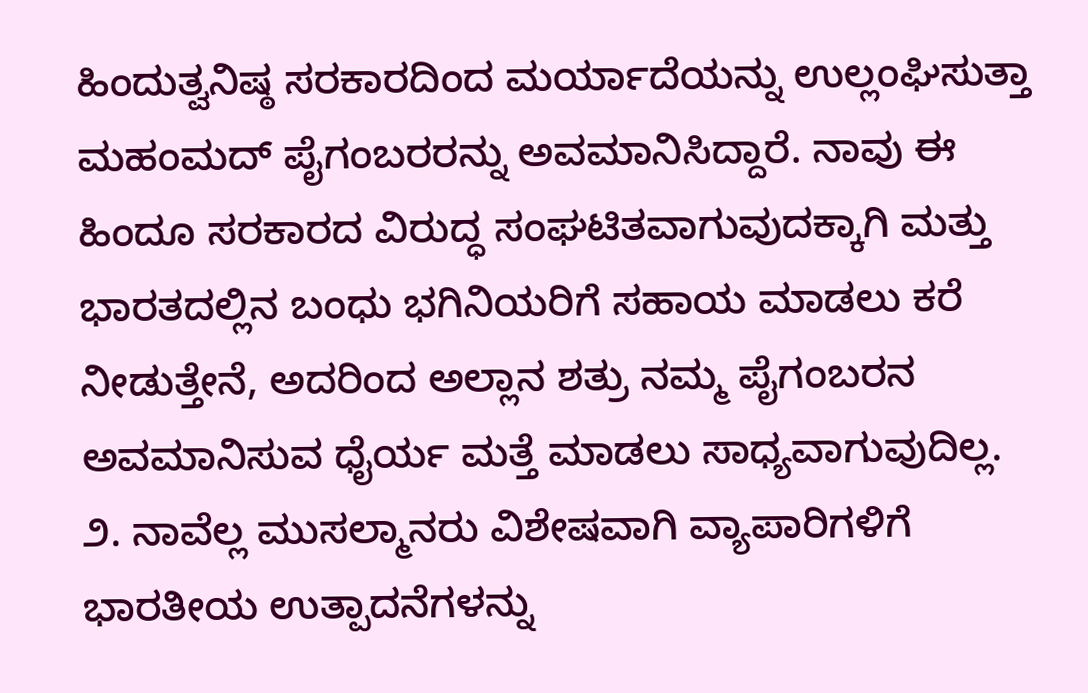ಹಿಂದುತ್ವನಿಷ್ಠ ಸರಕಾರದಿಂದ ಮರ್ಯಾದೆಯನ್ನು ಉಲ್ಲಂಘಿಸುತ್ತಾ ಮಹಂಮದ್ ಪೈಗಂಬರರನ್ನು ಅವಮಾನಿಸಿದ್ದಾರೆ. ನಾವು ಈ ಹಿಂದೂ ಸರಕಾರದ ವಿರುದ್ಧ ಸಂಘಟಿತವಾಗುವುದಕ್ಕಾಗಿ ಮತ್ತು ಭಾರತದಲ್ಲಿನ ಬಂಧು ಭಗಿನಿಯರಿಗೆ ಸಹಾಯ ಮಾಡಲು ಕರೆ ನೀಡುತ್ತೇನೆ, ಅದರಿಂದ ಅಲ್ಲಾನ ಶತ್ರು ನಮ್ಮ ಪೈಗಂಬರನ ಅವಮಾನಿಸುವ ಧೈರ್ಯ ಮತ್ತೆ ಮಾಡಲು ಸಾಧ್ಯವಾಗುವುದಿಲ್ಲ.
೨. ನಾವೆಲ್ಲ ಮುಸಲ್ಮಾನರು ವಿಶೇಷವಾಗಿ ವ್ಯಾಪಾರಿಗಳಿಗೆ ಭಾರತೀಯ ಉತ್ಪಾದನೆಗಳನ್ನು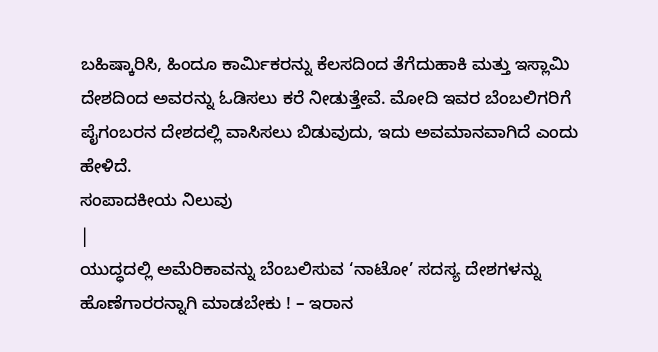ಬಹಿಷ್ಕಾರಿಸಿ, ಹಿಂದೂ ಕಾರ್ಮಿಕರನ್ನು ಕೆಲಸದಿಂದ ತೆಗೆದುಹಾಕಿ ಮತ್ತು ಇಸ್ಲಾಮಿ ದೇಶದಿಂದ ಅವರನ್ನು ಓಡಿಸಲು ಕರೆ ನೀಡುತ್ತೇವೆ. ಮೋದಿ ಇವರ ಬೆಂಬಲಿಗರಿಗೆ ಪೈಗಂಬರನ ದೇಶದಲ್ಲಿ ವಾಸಿಸಲು ಬಿಡುವುದು, ಇದು ಅವಮಾನವಾಗಿದೆ ಎಂದು ಹೇಳಿದೆ.
ಸಂಪಾದಕೀಯ ನಿಲುವು
|
ಯುದ್ಧದಲ್ಲಿ ಅಮೆರಿಕಾವನ್ನು ಬೆಂಬಲಿಸುವ ‘ನಾಟೋ’ ಸದಸ್ಯ ದೇಶಗಳನ್ನು ಹೊಣೆಗಾರರನ್ನಾಗಿ ಮಾಡಬೇಕು ! – ಇರಾನ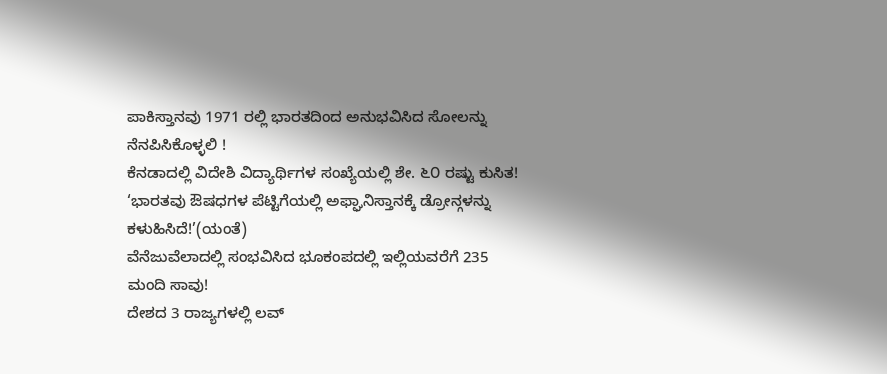ಪಾಕಿಸ್ತಾನವು 1971 ರಲ್ಲಿ ಭಾರತದಿಂದ ಅನುಭವಿಸಿದ ಸೋಲನ್ನು ನೆನಪಿಸಿಕೊಳ್ಳಲಿ !
ಕೆನಡಾದಲ್ಲಿ ವಿದೇಶಿ ವಿದ್ಯಾರ್ಥಿಗಳ ಸಂಖ್ಯೆಯಲ್ಲಿ ಶೇ. ೬೦ ರಷ್ಟು ಕುಸಿತ!
‘ಭಾರತವು ಔಷಧಗಳ ಪೆಟ್ಟಿಗೆಯಲ್ಲಿ ಅಫ್ಘಾನಿಸ್ತಾನಕ್ಕೆ ಡ್ರೋನ್ಗಳನ್ನು ಕಳುಹಿಸಿದೆ!’(ಯಂತೆ)
ವೆನೆಜುವೆಲಾದಲ್ಲಿ ಸಂಭವಿಸಿದ ಭೂಕಂಪದಲ್ಲಿ ಇಲ್ಲಿಯವರೆಗೆ 235 ಮಂದಿ ಸಾವು!
ದೇಶದ 3 ರಾಜ್ಯಗಳಲ್ಲಿ ಲವ್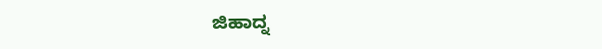ಜಿಹಾದ್ನ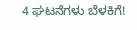4 ಘಟನೆಗಳು ಬೆಳಕಿಗೆ!